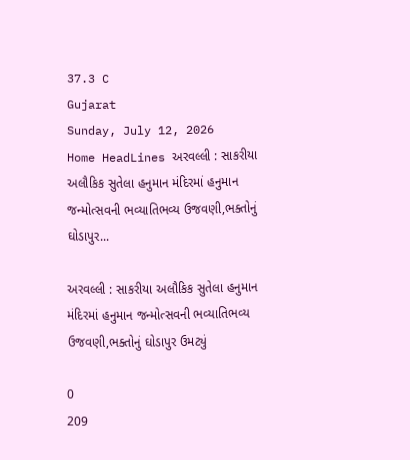37.3 C
Gujarat
Sunday, July 12, 2026
Home HeadLines અરવલ્લી : સાકરીયા અલૌકિક સુતેલા હનુમાન મંદિરમાં હનુમાન જન્મોત્સવની ભવ્યાતિભવ્ય ઉજવણી,ભક્તોનું ઘોડાપુર...

અરવલ્લી : સાકરીયા અલૌકિક સુતેલા હનુમાન મંદિરમાં હનુમાન જન્મોત્સવની ભવ્યાતિભવ્ય ઉજવણી,ભક્તોનું ઘોડાપુર ઉમટ્યું

0
209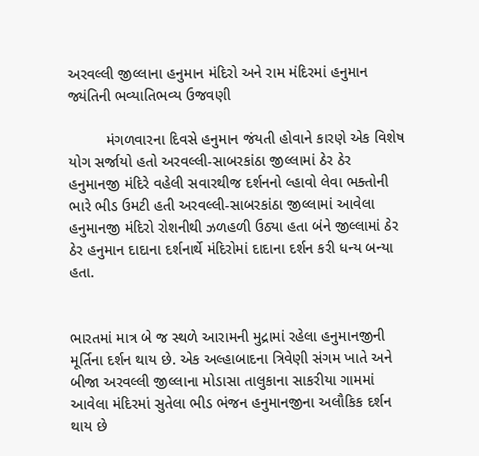અરવલ્લી જીલ્લાના હનુમાન મંદિરો અને રામ મંદિરમાં હનુમાન જ્યંતિની ભવ્યાતિભવ્ય ઉજવણી

         મંગળવારના દિવસે હનુમાન જંયતી હોવાને કારણે એક વિશેષ યોગ સર્જાયો હતો અરવલ્લી-સાબરકાંઠા જીલ્લામાં ઠેર ઠેર હનુમાનજી મંદિરે વહેલી સવારથીજ દર્શનનો લ્હાવો લેવા ભક્તોની ભારે ભીડ ઉમટી હતી અરવલ્લી-સાબરકાંઠા જીલ્લામાં આવેલા હનુમાનજી મંદિરો રોશનીથી ઝળહળી ઉઠ્યા હતા બંને જીલ્લામાં ઠેર ઠેર હનુમાન દાદાના દર્શનાર્થે મંદિરોમાં દાદાના દર્શન કરી ધન્ય બન્યા હતા.


ભારતમાં માત્ર બે જ સ્થળે આરામની મુદ્રામાં રહેલા હનુમાનજીની મૂર્તિના દર્શન થાય છે. એક અલ્હાબાદના ત્રિવેણી સંગમ ખાતે અને બીજા અરવલ્લી જીલ્લાના મોડાસા તાલુકાના સાકરીયા ગામમાં આવેલા મંદિરમાં સુતેલા ભીડ ભંજન હનુમાનજીના અલૌકિક દર્શન થાય છે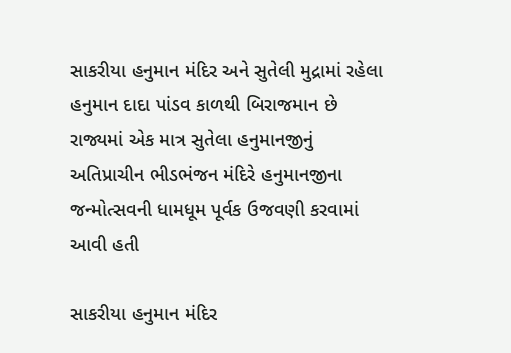સાકરીયા હનુમાન મંદિર અને સુતેલી મુદ્રામાં રહેલા હનુમાન દાદા પાંડવ કાળથી બિરાજમાન છે રાજ્યમાં એક માત્ર સુતેલા હનુમાનજીનું અતિપ્રાચીન ભીડભંજન મંદિરે હનુમાનજીના જન્મોત્સવની ધામધૂમ પૂર્વક ઉજવણી કરવામાં આવી હતી

સાકરીયા હનુમાન મંદિર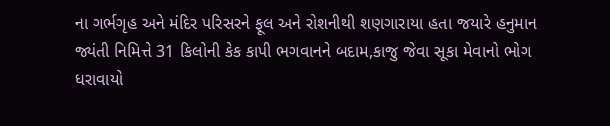ના ગર્ભગૃહ અને મંદિર પરિસરને ફૂલ અને રોશનીથી શણગારાયા હતા જયારે હનુમાન જ્યંતી નિમિત્તે 31 કિલોની કેક કાપી ભગવાનને બદામ,કાજુ જેવા સૂકા મેવાનો ભોગ ધરાવાયો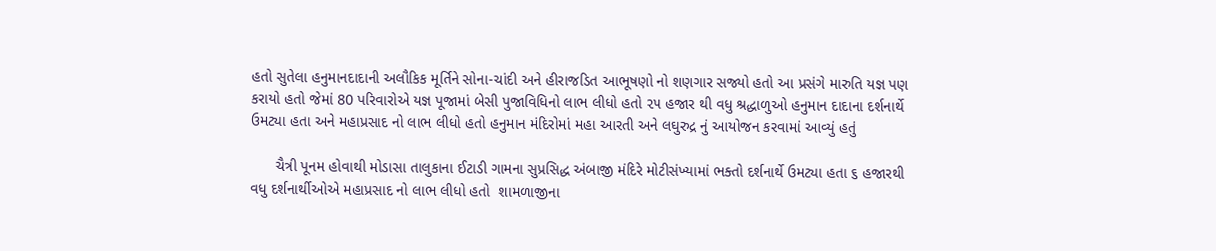હતો સુતેલા હનુમાનદાદાની અલૌકિક મૂર્તિને સોના-ચાંદી અને હીરાજડિત આભૂષણો નો શણગાર સજ્યો હતો આ પ્રસંગે મારુતિ યજ્ઞ પણ કરાયો હતો જેમાં 80 પરિવારોએ યજ્ઞ પૂજામાં બેસી પુજાવિધિનો લાભ લીધો હતો ૨૫ હજાર થી વધુ શ્રદ્ધાળુઓ હનુમાન દાદાના દર્શનાર્થે ઉમટ્યા હતા અને મહાપ્રસાદ નો લાભ લીધો હતો હનુમાન મંદિરોમાં મહા આરતી અને લઘુરુદ્ર નું આયોજન કરવામાં આવ્યું હતું

      ચૈત્રી પૂનમ હોવાથી મોડાસા તાલુકાના ઈટાડી ગામના સુપ્રસિદ્ધ અંબાજી મંદિરે મોટીસંખ્યામાં ભક્તો દર્શનાર્થે ઉમટ્યા હતા ૬ હજારથી વધુ દર્શનાર્થીઓએ મહાપ્રસાદ નો લાભ લીધો હતો  શામળાજીના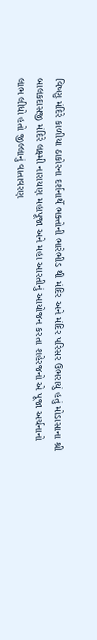વિષ્ણુ મંદિરે કાળીયા ઠાકોરના દર્શનાર્થે ભક્તોની ભારેભીડ થી મંદિર અને મંદિર પરિસર ઉભરાયું હતું મોડાસાના શ્રી બાલકદાસજી મંદિરે લક્ષ્મી નારાયણ મહાપૂજા અને મહા આરતીનું આયોજન કરતા શહેરજનો એ પૂજા અર્ચનાનો લાભ લીધો હતો જીલ્લાનું વાતાવરણ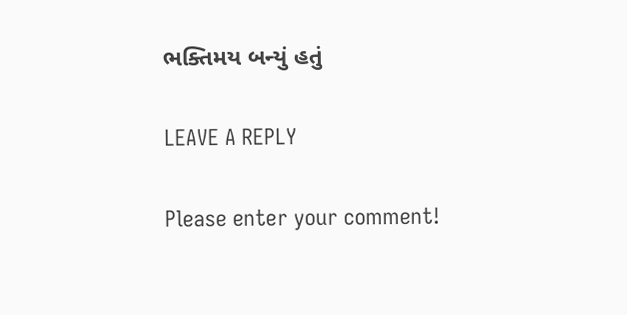ભક્તિમય બન્યું હતું

LEAVE A REPLY

Please enter your comment!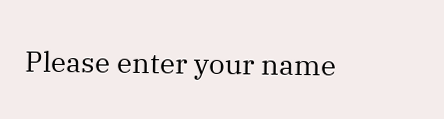Please enter your name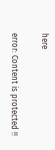here

error: Content is protected !!